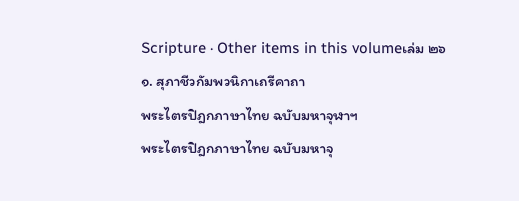Scripture · Other items in this volumeเล่ม ๒๖
๑. สุภาชีวกัมพวนิกาเถรีคาถา
พระไตรปิฎกภาษาไทย ฉบับมหาจุฬาฯ
พระไตรปิฎกภาษาไทย ฉบับมหาจุ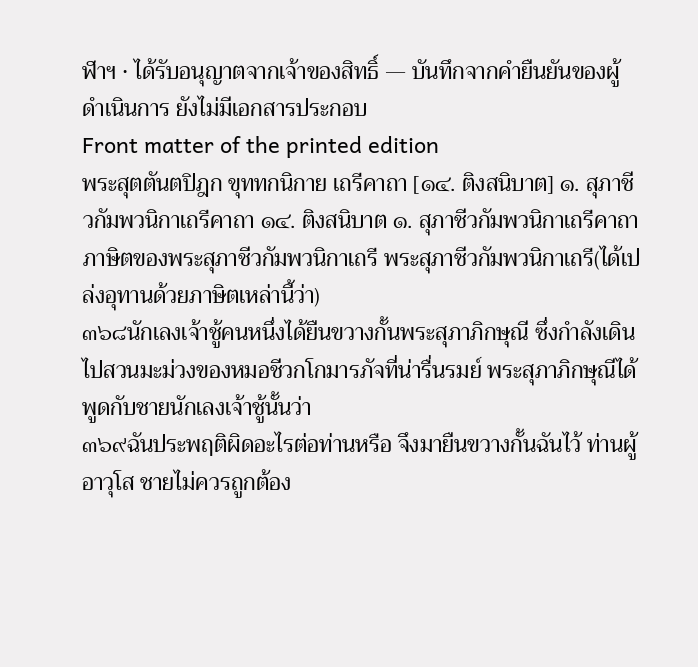ฬาฯ · ได้รับอนุญาตจากเจ้าของสิทธิ์ — บันทึกจากคำยืนยันของผู้ดำเนินการ ยังไม่มีเอกสารประกอบ
Front matter of the printed edition
พระสุตตันตปิฎก ขุททกนิกาย เถรีคาถา [๑๔. ติงสนิบาต] ๑. สุภาชีวกัมพวนิกาเถรีคาถา ๑๔. ติงสนิบาต ๑. สุภาชีวกัมพวนิกาเถรีคาถา ภาษิตของพระสุภาชีวกัมพวนิกาเถรี พระสุภาชีวกัมพวนิกาเถรี(ได้เปล่งอุทานด้วยภาษิตเหล่านี้ว่า)
๓๖๘นักเลงเจ้าชู้คนหนึ่งได้ยืนขวางกั้นพระสุภาภิกษุณี ซึ่งกำลังเดินไปสวนมะม่วงของหมอชีวกโกมารภัจที่น่ารื่นรมย์ พระสุภาภิกษุณีได้พูดกับชายนักเลงเจ้าชู้นั้นว่า
๓๖๙ฉันประพฤติผิดอะไรต่อท่านหรือ จึงมายืนขวางกั้นฉันไว้ ท่านผู้อาวุโส ชายไม่ควรถูกต้อง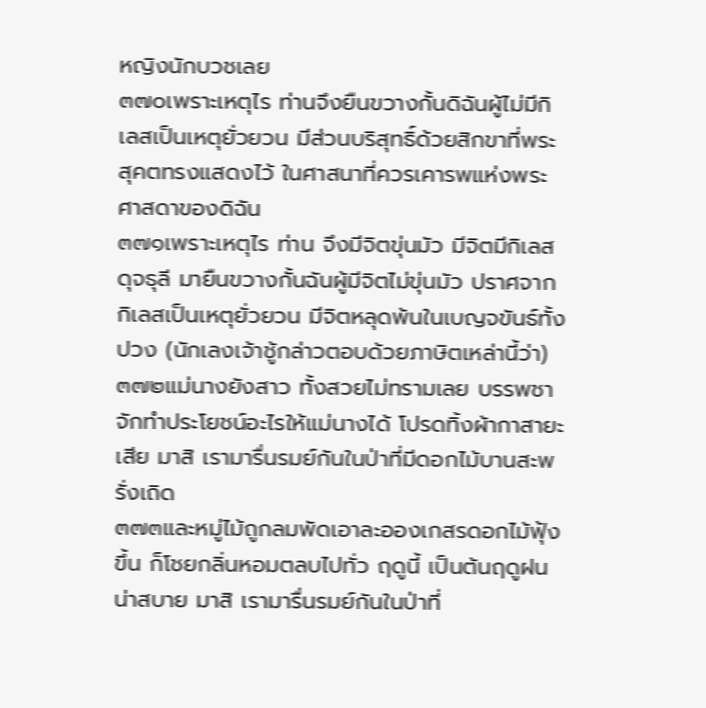หญิงนักบวชเลย
๓๗๐เพราะเหตุไร ท่านจึงยืนขวางกั้นดิฉันผู้ไม่มีกิเลสเป็นเหตุยั่วยวน มีส่วนบริสุทธิ์ด้วยสิกขาที่พระสุคตทรงแสดงไว้ ในศาสนาที่ควรเคารพแห่งพระศาสดาของดิฉัน
๓๗๑เพราะเหตุไร ท่าน จึงมีจิตขุ่นมัว มีจิตมีกิเลสดุจธุลี มายืนขวางกั้นฉันผู้มีจิตไม่ขุ่นมัว ปราศจากกิเลสเป็นเหตุยั่วยวน มีจิตหลุดพ้นในเบญจขันธ์ทั้งปวง (นักเลงเจ้าชู้กล่าวตอบด้วยภาษิตเหล่านี้ว่า)
๓๗๒แม่นางยังสาว ทั้งสวยไม่ทรามเลย บรรพชาจักทำประโยชน์อะไรให้แม่นางได้ โปรดทิ้งผ้ากาสายะเสีย มาสิ เรามารื่นรมย์กันในป่าที่มีดอกไม้บานสะพรั่งเถิด
๓๗๓และหมู่ไม้ถูกลมพัดเอาละอองเกสรดอกไม้ฟุ้งขึ้น ก็โชยกลิ่นหอมตลบไปทั่ว ฤดูนี้ เป็นต้นฤดูฝนน่าสบาย มาสิ เรามารื่นรมย์กันในป่าที่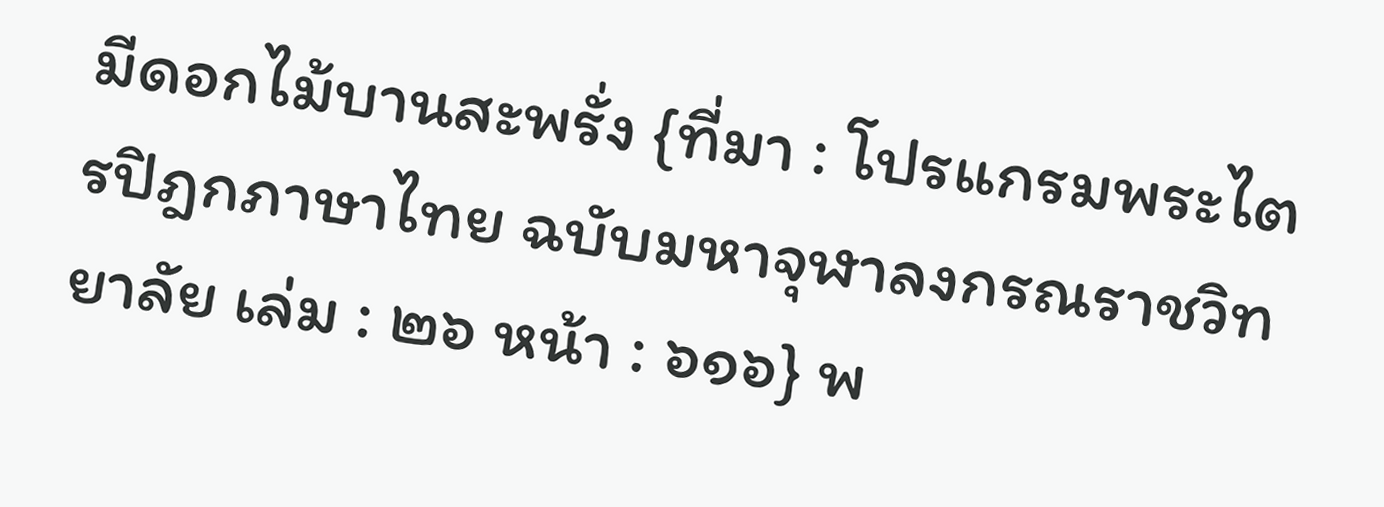มีดอกไม้บานสะพรั่ง {ที่มา : โปรแกรมพระไตรปิฎกภาษาไทย ฉบับมหาจุฬาลงกรณราชวิทยาลัย เล่ม : ๒๖ หน้า : ๖๑๖} พ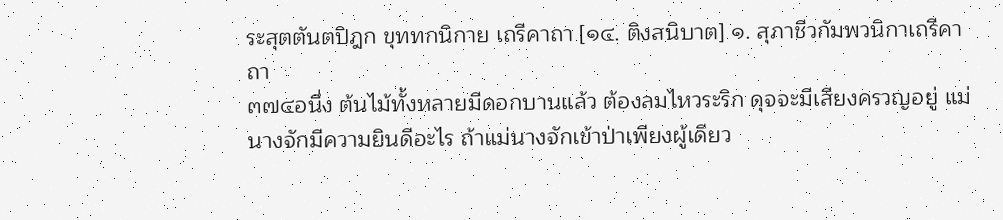ระสุตตันตปิฎก ขุททกนิกาย เถรีคาถา [๑๔. ติงสนิบาต] ๑. สุภาชีวกัมพวนิกาเถรีคาถา
๓๗๔อนึ่ง ต้นไม้ทั้งหลายมีดอกบานแล้ว ต้องลมไหวระริก ดุจจะมีเสียงครวญอยู่ แม่นางจักมีความยินดีอะไร ถ้าแม่นางจักเข้าป่าเพียงผู้เดียว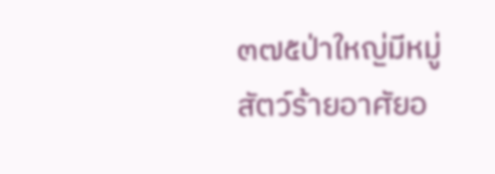๓๗๕ป่าใหญ่มีหมู่สัตว์ร้ายอาศัยอ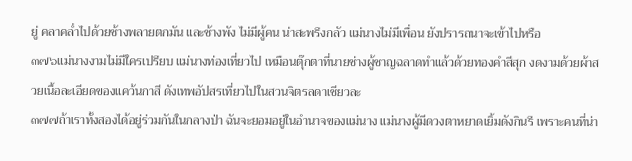ยู่ คลาคล่ำไปด้วยช้างพลายตกมัน และช้างพัง ไม่มีผู้คน น่าสะพรึงกลัว แม่นางไม่มีเพื่อน ยังปรารถนาจะเข้าไปหรือ
๓๗๖แม่นางงามไม่มีใครเปรียบ แม่นางท่องเที่ยวไป เหมือนตุ๊กตาที่นายช่างผู้ชาญฉลาดทำแล้วด้วยทองคำสีสุก งดงามด้วยผ้าสวยเนื้อละเอียดของแคว้นกาสี ดังเทพอัปสรเที่ยวไปในสวนจิตรลดาเชียวละ
๓๗๗ถ้าเราทั้งสองได้อยู่ร่วมกันในกลางป่า ฉันจะยอมอยู่ในอำนาจของแม่นาง แม่นางผู้มีดวงตาหยาดเยิ้มดังกินรี เพราะคนที่น่า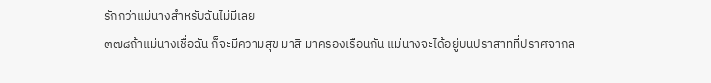รักกว่าแม่นางสำหรับฉันไม่มีเลย
๓๗๘ถ้าแม่นางเชื่อฉัน ก็จะมีความสุข มาสิ มาครองเรือนกัน แม่นางจะได้อยู่บนปราสาทที่ปราศจากล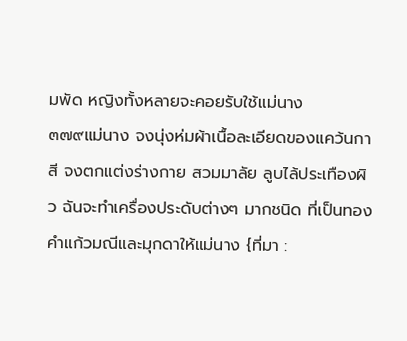มพัด หญิงทั้งหลายจะคอยรับใช้แม่นาง
๓๗๙แม่นาง จงนุ่งห่มผ้าเนื้อละเอียดของแคว้นกาสี จงตกแต่งร่างกาย สวมมาลัย ลูบไล้ประเทืองผิว ฉันจะทำเครื่องประดับต่างๆ มากชนิด ที่เป็นทองคำแก้วมณีและมุกดาให้แม่นาง {ที่มา :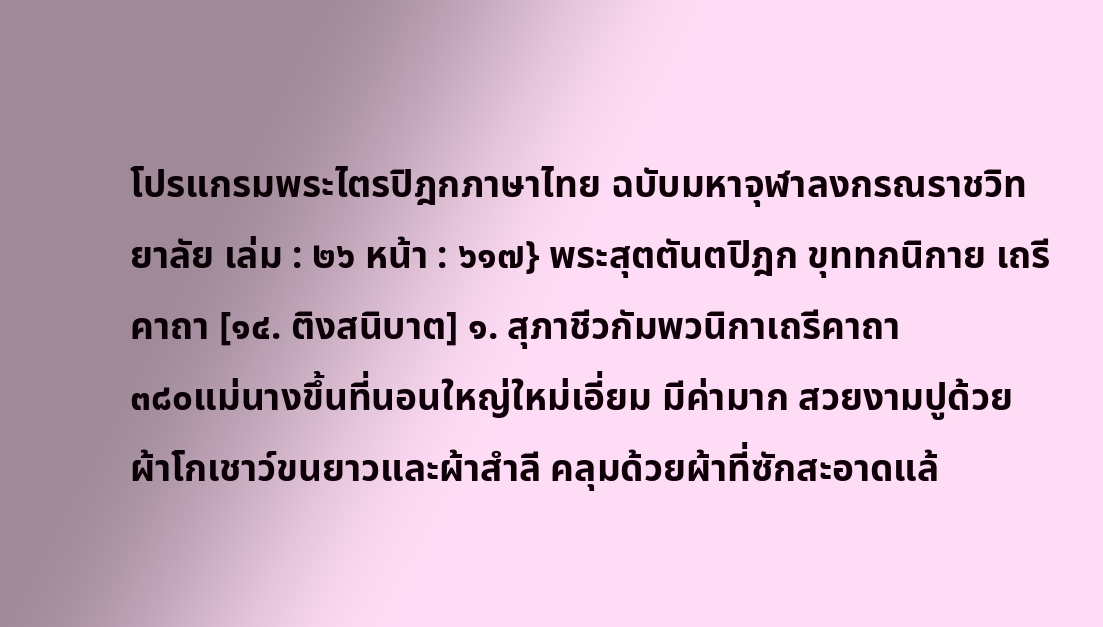โปรแกรมพระไตรปิฎกภาษาไทย ฉบับมหาจุฬาลงกรณราชวิทยาลัย เล่ม : ๒๖ หน้า : ๖๑๗} พระสุตตันตปิฎก ขุททกนิกาย เถรีคาถา [๑๔. ติงสนิบาต] ๑. สุภาชีวกัมพวนิกาเถรีคาถา
๓๘๐แม่นางขึ้นที่นอนใหญ่ใหม่เอี่ยม มีค่ามาก สวยงามปูด้วยผ้าโกเชาว์ขนยาวและผ้าสำลี คลุมด้วยผ้าที่ซักสะอาดแล้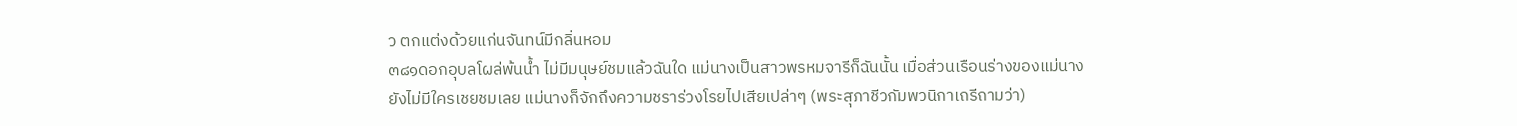ว ตกแต่งด้วยแก่นจันทน์มีกลิ่นหอม
๓๘๑ดอกอุบลโผล่พ้นน้ำ ไม่มีมนุษย์ชมแล้วฉันใด แม่นางเป็นสาวพรหมจารีก็ฉันนั้น เมื่อส่วนเรือนร่างของแม่นางยังไม่มีใครเชยชมเลย แม่นางก็จักถึงความชราร่วงโรยไปเสียเปล่าๆ (พระสุภาชีวกัมพวนิกาเถรีถามว่า)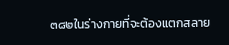๓๘๒ในร่างกายที่จะต้องแตกสลาย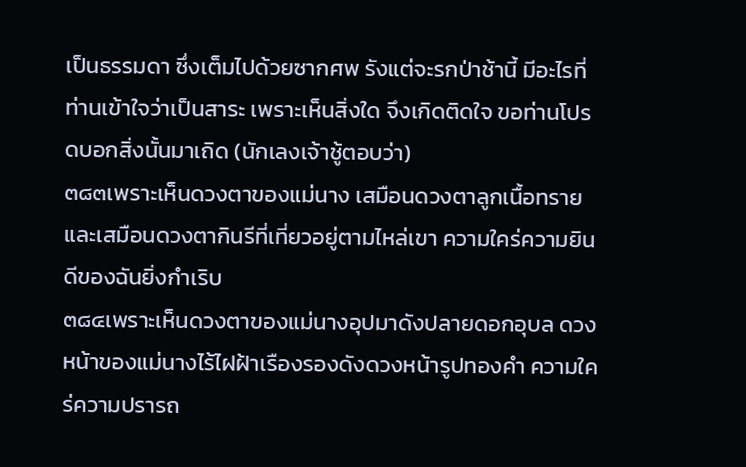เป็นธรรมดา ซึ่งเต็มไปด้วยซากศพ รังแต่จะรกป่าช้านี้ มีอะไรที่ท่านเข้าใจว่าเป็นสาระ เพราะเห็นสิ่งใด จึงเกิดติดใจ ขอท่านโปรดบอกสิ่งนั้นมาเถิด (นักเลงเจ้าชู้ตอบว่า)
๓๘๓เพราะเห็นดวงตาของแม่นาง เสมือนดวงตาลูกเนื้อทราย และเสมือนดวงตากินรีที่เที่ยวอยู่ตามไหล่เขา ความใคร่ความยินดีของฉันยิ่งกำเริบ
๓๘๔เพราะเห็นดวงตาของแม่นางอุปมาดังปลายดอกอุบล ดวงหน้าของแม่นางไร้ไฝฝ้าเรืองรองดังดวงหน้ารูปทองคำ ความใคร่ความปรารถ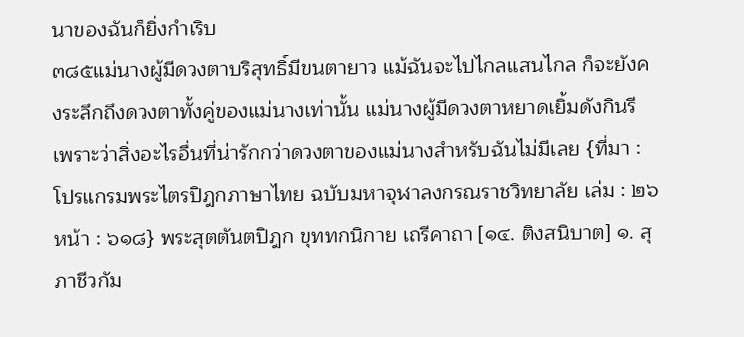นาของฉันก็ยิ่งกำเริบ
๓๘๕แม่นางผู้มีดวงตาบริสุทธิ์มีขนตายาว แม้ฉันจะไปไกลแสนไกล ก็จะยังคงระลึกถึงดวงตาทั้งคู่ของแม่นางเท่านั้น แม่นางผู้มีดวงตาหยาดเยิ้มดังกินรี เพราะว่าสิ่งอะไรอื่นที่น่ารักกว่าดวงตาของแม่นางสำหรับฉันไม่มีเลย {ที่มา : โปรแกรมพระไตรปิฎกภาษาไทย ฉบับมหาจุฬาลงกรณราชวิทยาลัย เล่ม : ๒๖ หน้า : ๖๑๘} พระสุตตันตปิฎก ขุททกนิกาย เถรีคาถา [๑๔. ติงสนิบาต] ๑. สุภาชีวกัม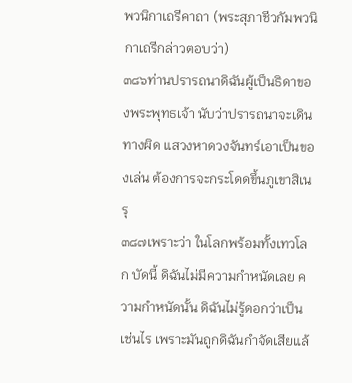พวนิกาเถรีคาถา (พระสุภาชีวกัมพวนิกาเถรีกล่าวตอบว่า)
๓๘๖ท่านปรารถนาดิฉันผู้เป็นธิดาของพระพุทธเจ้า นับว่าปรารถนาจะเดินทางผิด แสวงหาดวงจันทร์เอาเป็นของเล่น ต้องการจะกระโดดขึ้นภูเขาสิเนรุ
๓๘๗เพราะว่า ในโลกพร้อมทั้งเทวโลก บัดนี้ ดิฉันไม่มีความกำหนัดเลย ความกำหนัดนั้น ดิฉันไม่รู้ดอกว่าเป็นเช่นไร เพราะมันถูกดิฉันกำจัดเสียแล้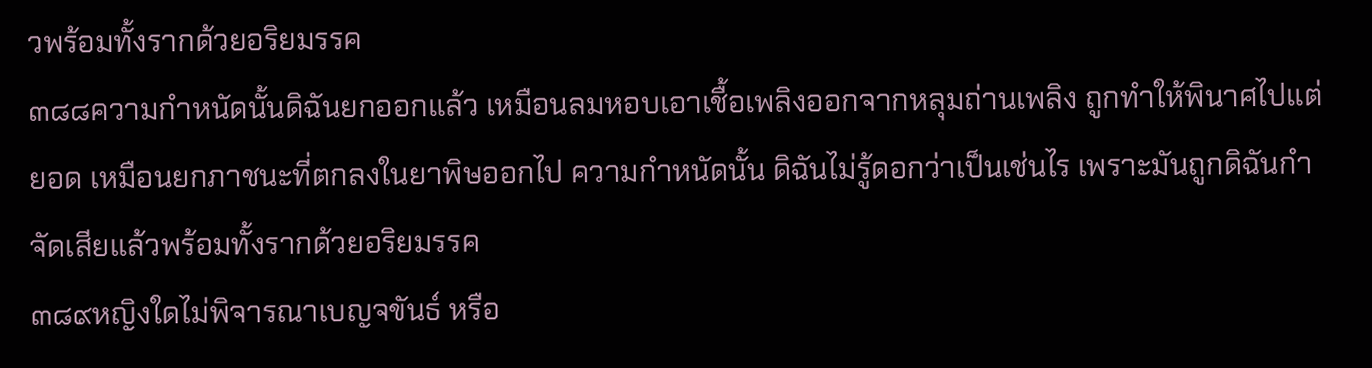วพร้อมทั้งรากด้วยอริยมรรค
๓๘๘ความกำหนัดนั้นดิฉันยกออกแล้ว เหมือนลมหอบเอาเชื้อเพลิงออกจากหลุมถ่านเพลิง ถูกทำให้พินาศไปแต่ยอด เหมือนยกภาชนะที่ตกลงในยาพิษออกไป ความกำหนัดนั้น ดิฉันไม่รู้ดอกว่าเป็นเช่นไร เพราะมันถูกดิฉันกำจัดเสียแล้วพร้อมทั้งรากด้วยอริยมรรค
๓๘๙หญิงใดไม่พิจารณาเบญจขันธ์ หรือ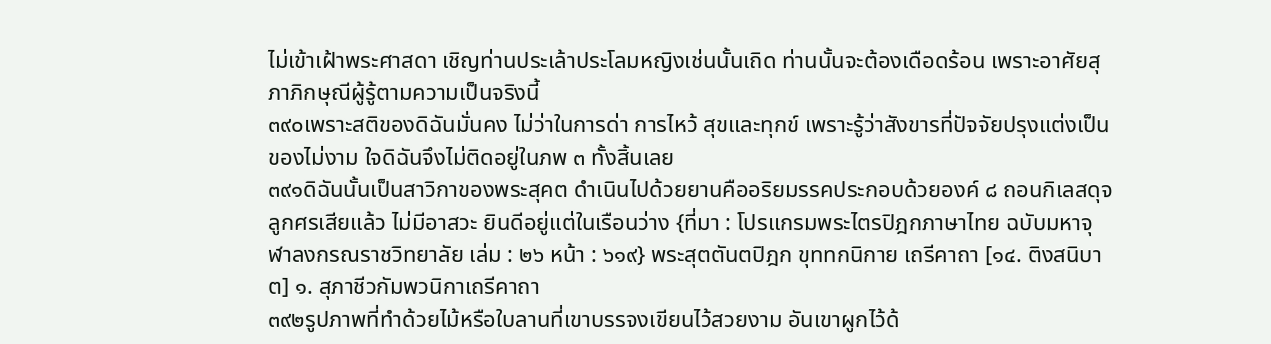ไม่เข้าเฝ้าพระศาสดา เชิญท่านประเล้าประโลมหญิงเช่นนั้นเถิด ท่านนั้นจะต้องเดือดร้อน เพราะอาศัยสุภาภิกษุณีผู้รู้ตามความเป็นจริงนี้
๓๙๐เพราะสติของดิฉันมั่นคง ไม่ว่าในการด่า การไหว้ สุขและทุกข์ เพราะรู้ว่าสังขารที่ปัจจัยปรุงแต่งเป็นของไม่งาม ใจดิฉันจึงไม่ติดอยู่ในภพ ๓ ทั้งสิ้นเลย
๓๙๑ดิฉันนั้นเป็นสาวิกาของพระสุคต ดำเนินไปด้วยยานคืออริยมรรคประกอบด้วยองค์ ๘ ถอนกิเลสดุจลูกศรเสียแล้ว ไม่มีอาสวะ ยินดีอยู่แต่ในเรือนว่าง {ที่มา : โปรแกรมพระไตรปิฎกภาษาไทย ฉบับมหาจุฬาลงกรณราชวิทยาลัย เล่ม : ๒๖ หน้า : ๖๑๙} พระสุตตันตปิฎก ขุททกนิกาย เถรีคาถา [๑๔. ติงสนิบาต] ๑. สุภาชีวกัมพวนิกาเถรีคาถา
๓๙๒รูปภาพที่ทำด้วยไม้หรือใบลานที่เขาบรรจงเขียนไว้สวยงาม อันเขาผูกไว้ด้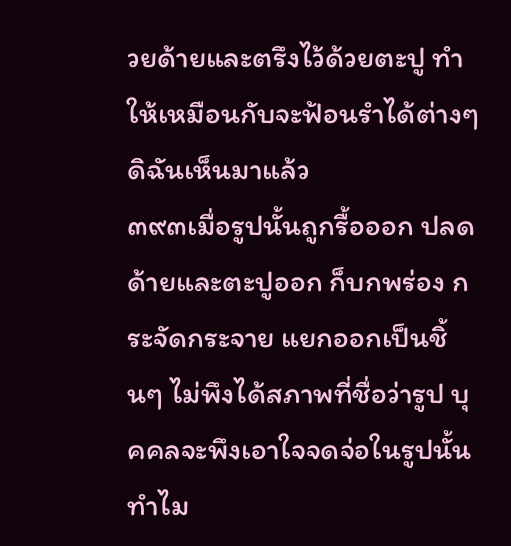วยด้ายและตรึงไว้ด้วยตะปู ทำให้เหมือนกับจะฟ้อนรำได้ต่างๆ ดิฉันเห็นมาแล้ว
๓๙๓เมื่อรูปนั้นถูกรื้อออก ปลดด้ายและตะปูออก ก็บกพร่อง กระจัดกระจาย แยกออกเป็นชิ้นๆ ไม่พึงได้สภาพที่ชื่อว่ารูป บุคคลจะพึงเอาใจจดจ่อในรูปนั้นทำไม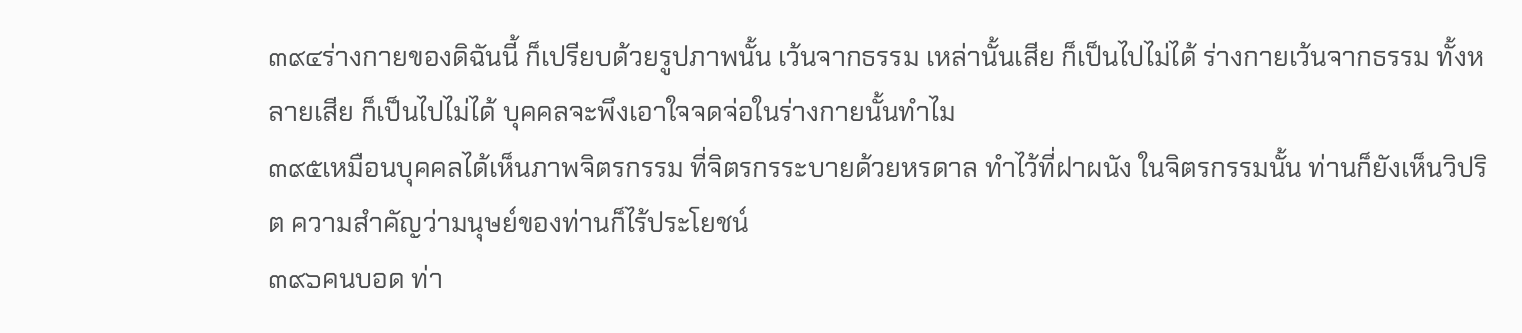๓๙๔ร่างกายของดิฉันนี้ ก็เปรียบด้วยรูปภาพนั้น เว้นจากธรรม เหล่านั้นเสีย ก็เป็นไปไม่ได้ ร่างกายเว้นจากธรรม ทั้งหลายเสีย ก็เป็นไปไม่ได้ บุคคลจะพึงเอาใจจดจ่อในร่างกายนั้นทำไม
๓๙๕เหมือนบุคคลได้เห็นภาพจิตรกรรม ที่จิตรกรระบายด้วยหรดาล ทำไว้ที่ฝาผนัง ในจิตรกรรมนั้น ท่านก็ยังเห็นวิปริต ความสำคัญว่ามนุษย์ของท่านก็ไร้ประโยชน์
๓๙๖คนบอด ท่า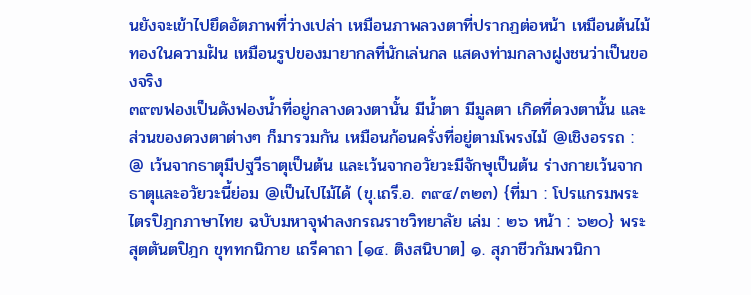นยังจะเข้าไปยึดอัตภาพที่ว่างเปล่า เหมือนภาพลวงตาที่ปรากฏต่อหน้า เหมือนต้นไม้ทองในความฝัน เหมือนรูปของมายากลที่นักเล่นกล แสดงท่ามกลางฝูงชนว่าเป็นของจริง
๓๙๗ฟองเป็นดังฟองน้ำที่อยู่กลางดวงตานั้น มีน้ำตา มีมูลตา เกิดที่ดวงตานั้น และส่วนของดวงตาต่างๆ ก็มารวมกัน เหมือนก้อนครั่งที่อยู่ตามโพรงไม้ @เชิงอรรถ : @ เว้นจากธาตุมีปฐวีธาตุเป็นต้น และเว้นจากอวัยวะมีจักษุเป็นต้น ร่างกายเว้นจากธาตุและอวัยวะนี้ย่อม @เป็นไปไม้ได้ (ขุ.เถรี.อ. ๓๙๔/๓๒๓) {ที่มา : โปรแกรมพระไตรปิฎกภาษาไทย ฉบับมหาจุฬาลงกรณราชวิทยาลัย เล่ม : ๒๖ หน้า : ๖๒๐} พระสุตตันตปิฎก ขุททกนิกาย เถรีคาถา [๑๔. ติงสนิบาต] ๑. สุภาชีวกัมพวนิกา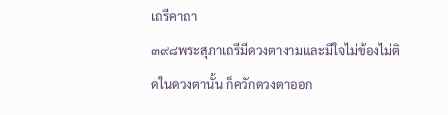เถรีคาถา
๓๙๘พระสุภาเถรีมีดวงตางามและมีใจไม่ข้องไม่ติดในดวงตานั้น ก็ควักดวงตาออก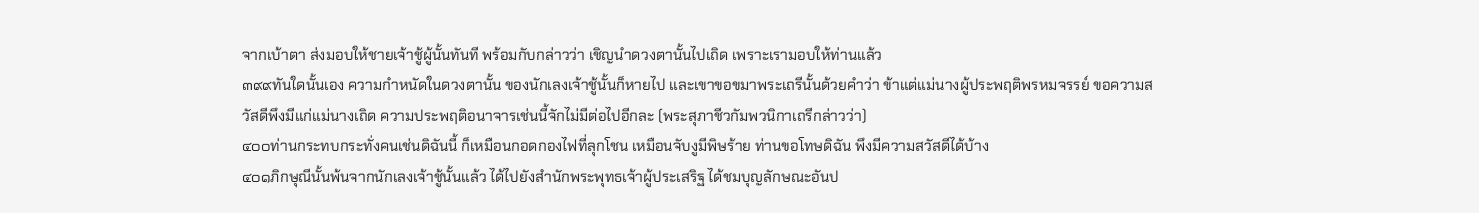จากเบ้าตา ส่งมอบให้ชายเจ้าชู้ผู้นั้นทันที พร้อมกับกล่าวว่า เชิญนำดวงตานั้นไปเถิด เพราะเรามอบให้ท่านแล้ว
๓๙๙ทันใดนั้นเอง ความกำหนัดในดวงตานั้น ของนักเลงเจ้าชู้นั้นก็หายไป และเขาขอขมาพระเถรีนั้นด้วยคำว่า ข้าแต่แม่นางผู้ประพฤติพรหมจรรย์ ขอความสวัสดีพึงมีแก่แม่นางเถิด ความประพฤติอนาจารเช่นนี้จักไม่มีต่อไปอีกละ (พระสุภาชีวกัมพวนิกาเถรีกล่าวว่า)
๔๐๐ท่านกระทบกระทั่งคนเช่นดิฉันนี้ ก็เหมือนกอดกองไฟที่ลุกโชน เหมือนจับงูมีพิษร้าย ท่านขอโทษดิฉัน พึงมีความสวัสดีได้บ้าง
๔๐๑ภิกษุณีนั้นพ้นจากนักเลงเจ้าชู้นั้นแล้ว ได้ไปยังสำนักพระพุทธเจ้าผู้ประเสริฐ ได้ชมบุญลักษณะอันป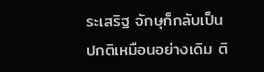ระเสริฐ จักษุก็กลับเป็นปกติเหมือนอย่างเดิม ติ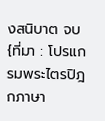งสนิบาต จบ {ที่มา : โปรแกรมพระไตรปิฎกภาษา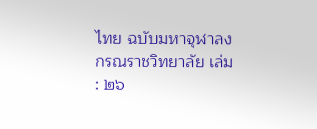ไทย ฉบับมหาจุฬาลงกรณราชวิทยาลัย เล่ม : ๒๖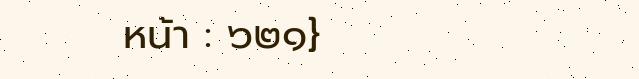หน้า : ๖๒๑}